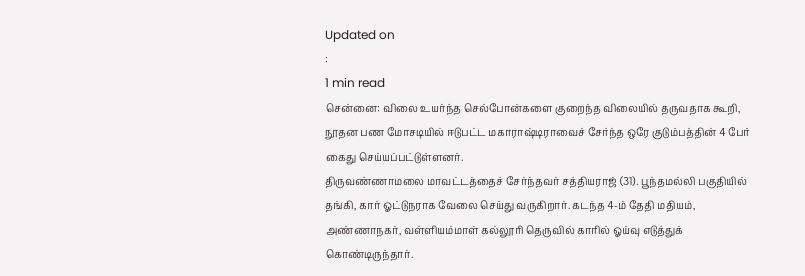Updated on
:
1 min read
சென்னை: விலை உயர்ந்த செல்போன்களை குறைந்த விலையில் தருவதாக கூறி, நூதன பண மோசடியில் ஈடுபட்ட மகாராஷ்டிராவைச் சேர்ந்த ஒரே குடும்பத்தின் 4 பேர் கைது செய்யப்பட்டுள்ளனர்.
திருவண்ணாமலை மாவட்டத்தைச் சேர்ந்தவர் சத்தியராஜ் (31). பூந்தமல்லி பகுதியில் தங்கி, கார் ஓட்டுநராக வேலை செய்து வருகிறார். கடந்த 4-ம் தேதி மதியம், அண்ணாநகர், வள்ளியம்மாள் கல்லூரி தெருவில் காரில் ஓய்வு எடுத்துக் கொண்டிருந்தார்.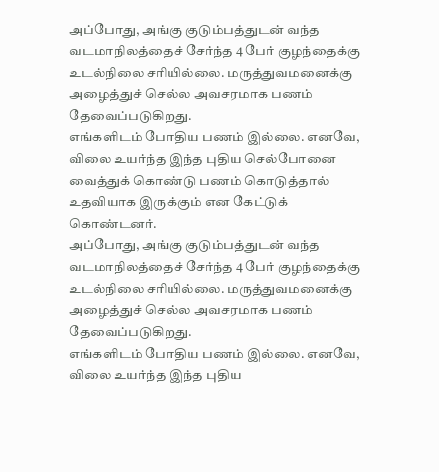அப்போது, அங்கு குடும்பத்துடன் வந்த வடமாநிலத்தைச் சேர்ந்த 4 பேர் குழந்தைக்கு உடல்நிலை சரியில்லை. மருத்துவமனைக்கு அழைத்துச் செல்ல அவசரமாக பணம் தேவைப்படுகிறது.
எங்களிடம் போதிய பணம் இல்லை. எனவே, விலை உயர்ந்த இந்த புதிய செல்போனை வைத்துக் கொண்டு பணம் கொடுத்தால் உதவியாக இருக்கும் என கேட்டுக் கொண்டனர்.
அப்போது, அங்கு குடும்பத்துடன் வந்த வடமாநிலத்தைச் சேர்ந்த 4 பேர் குழந்தைக்கு உடல்நிலை சரியில்லை. மருத்துவமனைக்கு அழைத்துச் செல்ல அவசரமாக பணம் தேவைப்படுகிறது.
எங்களிடம் போதிய பணம் இல்லை. எனவே, விலை உயர்ந்த இந்த புதிய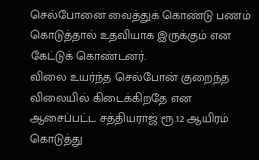செல்போனை வைத்துக் கொண்டு பணம் கொடுத்தால் உதவியாக இருக்கும் என கேட்டுக் கொண்டனர்.
விலை உயர்ந்த செல்போன் குறைந்த விலையில் கிடைக்கிறதே என ஆசைப்பட்ட சத்தியராஜ் ரூ.12 ஆயிரம் கொடுத்து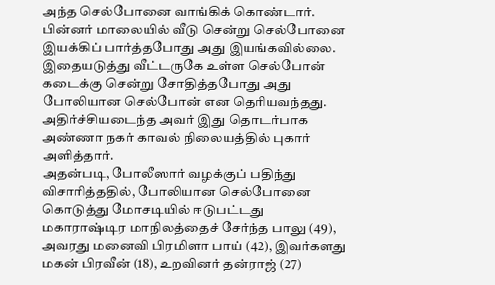அந்த செல்போனை வாங்கிக் கொண்டார். பின்னர் மாலையில் வீடு சென்று செல்போனை இயக்கிப் பார்த்தபோது அது இயங்கவில்லை.
இதையடுத்து வீட்டருகே உள்ள செல்போன் கடைக்கு சென்று சோதித்தபோது அது போலியான செல்போன் என தெரியவந்தது. அதிர்ச்சியடைந்த அவர் இது தொடர்பாக அண்ணா நகர் காவல் நிலையத்தில் புகார் அளித்தார்.
அதன்படி, போலீஸார் வழக்குப் பதிந்து விசாரித்ததில், போலியான செல்போனை கொடுத்து மோசடியில் ஈடுபட்டது மகாராஷ்டிர மாநிலத்தைச் சேர்ந்த பாலு (49), அவரது மனைவி பிரமிளா பாய் (42), இவர்களது மகன் பிரவீன் (18), உறவினர் தன்ராஜ் (27)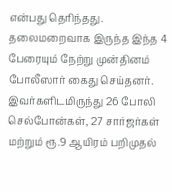என்பது தெரிந்தது.
தலைமறைவாக இருந்த இந்த 4 பேரையும் நேற்று முன்தினம் போலீஸார் கைது செய்தனர். இவர்களிடமிருந்து 26 போலி செல்போன்கள், 27 சார்ஜர்கள் மற்றும் ரூ.9 ஆயிரம் பறிமுதல்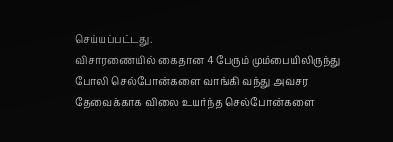செய்யப்பட்டது.
விசாரணையில் கைதான 4 பேரும் மும்பையிலிருந்து போலி செல்போன்களை வாங்கி வந்து அவசர தேவைக்காக விலை உயர்ந்த செல்போன்களை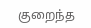குறைந்த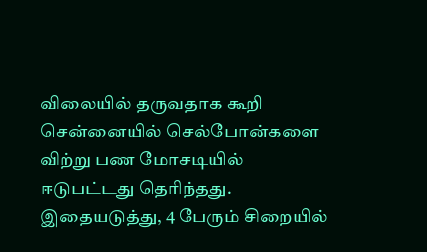விலையில் தருவதாக கூறி சென்னையில் செல்போன்களை விற்று பண மோசடியில் ஈடுபட்டது தெரிந்தது. இதையடுத்து, 4 பேரும் சிறையில்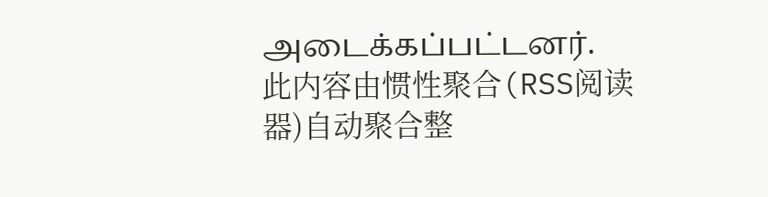அடைக்கப்பட்டனர்.
此内容由惯性聚合(RSS阅读器)自动聚合整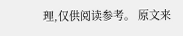理,仅供阅读参考。 原文来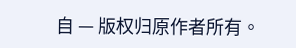自 — 版权归原作者所有。